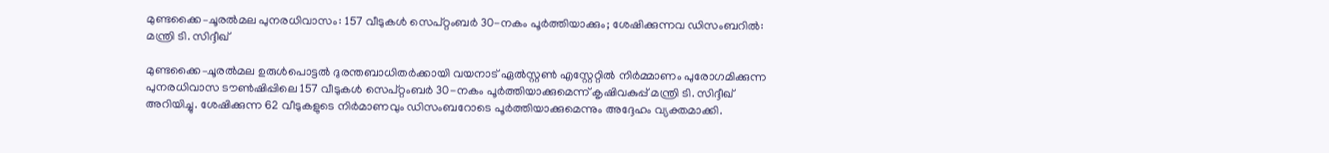മുണ്ടക്കൈ–ചൂരൽമല പുനരധിവാസം: 157 വീടുകൾ സെപ്റ്റംബർ 30-നകം പൂർത്തിയാക്കും; ശേഷിക്കുന്നവ ഡിസംബറിൽ: മന്ത്രി ടി. സിദ്ദീഖ്

മുണ്ടക്കൈ–ചൂരൽമല ഉരുൾപൊട്ടൽ ദുരന്തബാധിതർക്കായി വയനാട് ഏൽസ്റ്റൺ എസ്റ്റേറ്റിൽ നിർമ്മാണം പുരോഗമിക്കുന്ന പുനരധിവാസ ടൗൺഷിപ്പിലെ 157 വീടുകൾ സെപ്റ്റംബർ 30-നകം പൂർത്തിയാക്കുമെന്ന് കൃഷിവകുപ്പ് മന്ത്രി ടി. സിദ്ദീഖ് അറിയിച്ചു. ശേഷിക്കുന്ന 62 വീടുകളുടെ നിർമാണവും ഡിസംബറോടെ പൂർത്തിയാക്കുമെന്നും അദ്ദേഹം വ്യക്തമാക്കി.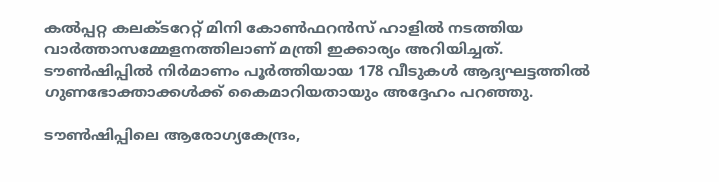കൽപ്പറ്റ കലക്ടറേറ്റ് മിനി കോൺഫറൻസ് ഹാളിൽ നടത്തിയ വാർത്താസമ്മേളനത്തിലാണ് മന്ത്രി ഇക്കാര്യം അറിയിച്ചത്. ടൗൺഷിപ്പിൽ നിർമാണം പൂർത്തിയായ 178 വീടുകൾ ആദ്യഘട്ടത്തിൽ ഗുണഭോക്താക്കൾക്ക് കൈമാറിയതായും അദ്ദേഹം പറഞ്ഞു.

ടൗൺഷിപ്പിലെ ആരോഗ്യകേന്ദ്രം,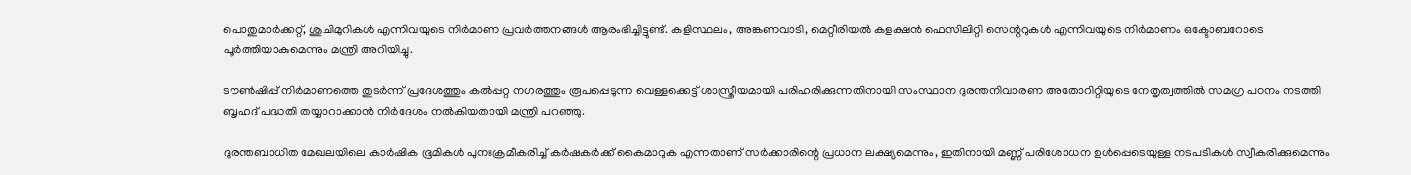പൊതുമാർക്കറ്റ്, ശുചിമുറികൾ എന്നിവയുടെ നിർമാണ പ്രവർത്തനങ്ങൾ ആരംഭിച്ചിട്ടുണ്ട്. കളിസ്ഥലം, അങ്കണവാടി, മെറ്റീരിയൽ കളക്ഷൻ ഫെസിലിറ്റി സെന്ററുകൾ എന്നിവയുടെ നിർമാണം ഒക്ടോബറോടെ പൂർത്തിയാകുമെന്നും മന്ത്രി അറിയിച്ചു.

ടൗൺഷിപ്പ് നിർമാണത്തെ തുടർന്ന് പ്രദേശത്തും കൽപ്പറ്റ നഗരത്തും രൂപപ്പെടുന്ന വെള്ളക്കെട്ട് ശാസ്ത്രീയമായി പരിഹരിക്കുന്നതിനായി സംസ്ഥാന ദുരന്തനിവാരണ അതോറിറ്റിയുടെ നേതൃത്വത്തിൽ സമഗ്ര പഠനം നടത്തി ബൃഹദ് പദ്ധതി തയ്യാറാക്കാൻ നിർദേശം നൽകിയതായി മന്ത്രി പറഞ്ഞു.

ദുരന്തബാധിത മേഖലയിലെ കാർഷിക ഭൂമികൾ പുനഃക്രമീകരിച്ച് കർഷകർക്ക് കൈമാറുക എന്നതാണ് സർക്കാരിന്റെ പ്രധാന ലക്ഷ്യമെന്നും, ഇതിനായി മണ്ണ് പരിശോധന ഉൾപ്പെടെയുള്ള നടപടികൾ സ്വീകരിക്കുമെന്നും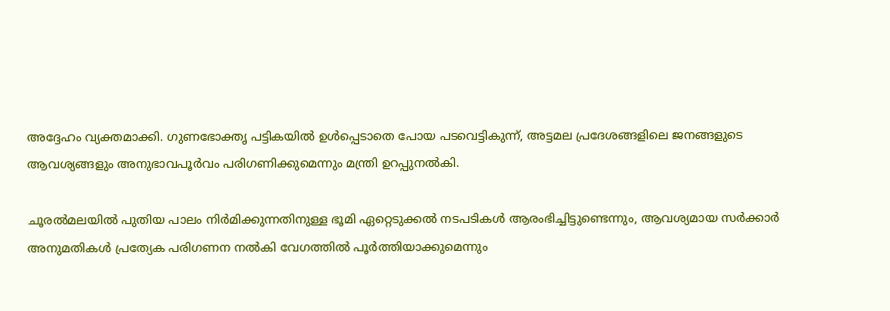അദ്ദേഹം വ്യക്തമാക്കി. ഗുണഭോക്തൃ പട്ടികയിൽ ഉൾപ്പെടാതെ പോയ പടവെട്ടികുന്ന്, അട്ടമല പ്രദേശങ്ങളിലെ ജനങ്ങളുടെ ആവശ്യങ്ങളും അനുഭാവപൂർവം പരിഗണിക്കുമെന്നും മന്ത്രി ഉറപ്പുനൽകി.

ചൂരൽമലയിൽ പുതിയ പാലം നിർമിക്കുന്നതിനുള്ള ഭൂമി ഏറ്റെടുക്കൽ നടപടികൾ ആരംഭിച്ചിട്ടുണ്ടെന്നും, ആവശ്യമായ സർക്കാർ അനുമതികൾ പ്രത്യേക പരിഗണന നൽകി വേഗത്തിൽ പൂർത്തിയാക്കുമെന്നും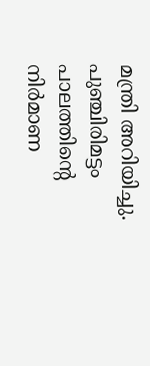മന്ത്രി അറിയിച്ചു. പുഞ്ചിരിമട്ടം പാലത്തിന്റെ നിർമാണ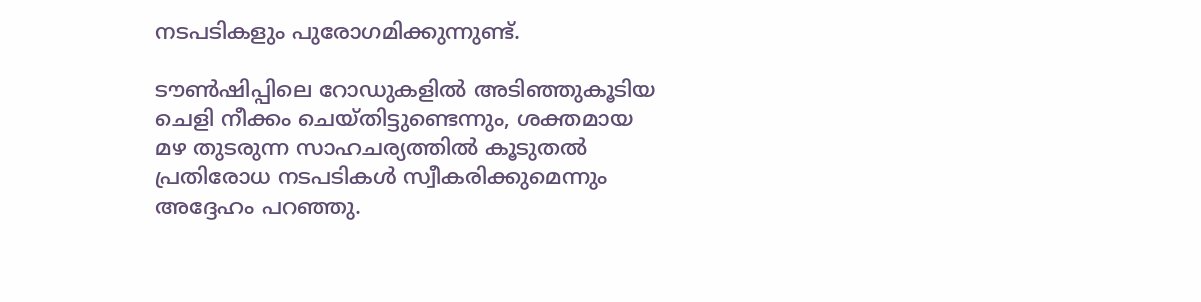നടപടികളും പുരോഗമിക്കുന്നുണ്ട്.

ടൗൺഷിപ്പിലെ റോഡുകളിൽ അടിഞ്ഞുകൂടിയ ചെളി നീക്കം ചെയ്തിട്ടുണ്ടെന്നും, ശക്തമായ മഴ തുടരുന്ന സാഹചര്യത്തിൽ കൂടുതൽ പ്രതിരോധ നടപടികൾ സ്വീകരിക്കുമെന്നും അദ്ദേഹം പറഞ്ഞു.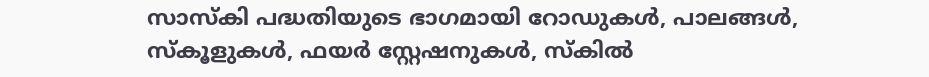സാസ്‌കി പദ്ധതിയുടെ ഭാഗമായി റോഡുകൾ, പാലങ്ങൾ, സ്കൂളുകൾ, ഫയർ സ്റ്റേഷനുകൾ, സ്കിൽ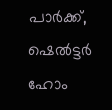പാർക്ക്, ഷെൽട്ടർ ഹോം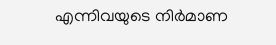എന്നിവയുടെ നിർമാണ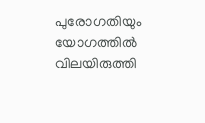പുരോഗതിയും യോഗത്തിൽ വിലയിരുത്തി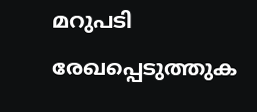മറുപടി രേഖപ്പെടുത്തുക